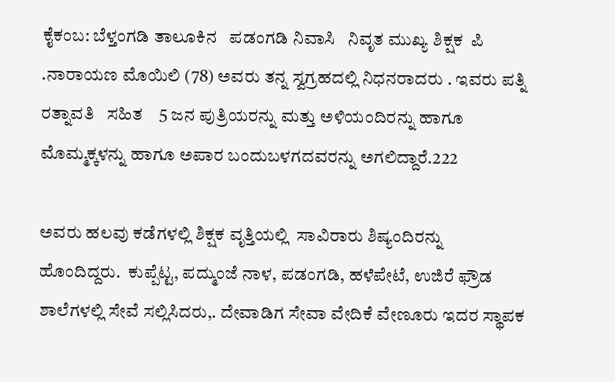ಕೈಕಂಬ: ಬೆಳ್ತಂಗಡಿ ತಾಲೂಕಿನ   ಪಡಂಗಡಿ ನಿವಾಸಿ   ನಿವೃತ ಮುಖ್ಯ ಶಿಕ್ಷಕ  ಪಿ .ನಾರಾಯಣ ಮೊಯಿಲಿ (78) ಅವರು ತನ್ನ ಸ್ವಗ್ರಹದಲ್ಲಿ ನಿಧನರಾದರು . ಇವರು ಪತ್ನಿ ರತ್ನಾವತಿ   ಸಹಿತ    5 ಜನ ಪುತ್ರಿಯರನ್ನು ಮತ್ತು ಅಳಿಯಂದಿರನ್ನು ಹಾಗೂ ಮೊಮ್ಮಕ್ಕಳನ್ನು ಹಾಗೂ ಅಪಾರ ಬಂದುಬಳಗದವರನ್ನು ಅಗಲಿದ್ದಾರೆ.222

ಅವರು ಹಲವು ಕಡೆಗಳಲ್ಲಿ ಶಿಕ್ಷಕ ವೃತ್ತಿಯಲ್ಲಿ  ಸಾವಿರಾರು ಶಿಷ್ಯಂದಿರನ್ನು  ಹೊಂದಿದ್ದರು.  ಕುಪ್ಪೆಟ್ಟ, ಪದ್ಮುಂಜೆ ನಾಳ, ಪಡಂಗಡಿ, ಹಳೆಪೇಟೆ, ಉಜಿರೆ ಫ್ರೌಡ ಶಾಲೆಗಳಲ್ಲಿ ಸೇವೆ ಸಲ್ಲಿಸಿದರು,. ದೇವಾಡಿಗ ಸೇವಾ ವೇದಿಕೆ ವೇಣೂರು ಇದರ ಸ್ಥಾಪಕ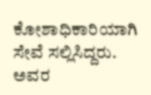ಕೋಶಾಧಿಕಾರಿಯಾಗಿ ಸೇವೆ ಸಲ್ಲಿಸಿದ್ದರು.  ಅವರ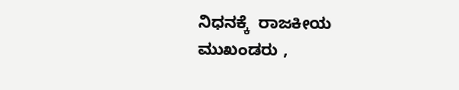ನಿಧನಕ್ಕೆ  ರಾಜಕೀಯ ಮುಖಂಡರು ,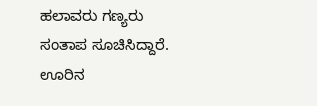ಹಲಾವರು ಗಣ್ಯರು ಸಂತಾಪ ಸೂಚಿಸಿದ್ದಾರೆ. ಊರಿನ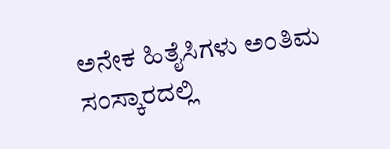ಅನೇಕ ಹಿತೈಸಿಗಳು ಅಂತಿಮ ಸಂಸ್ಕಾರದಲ್ಲಿ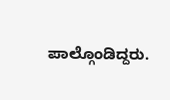ಪಾಲ್ಗೊಂಡಿದ್ದರು.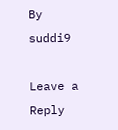By suddi9

Leave a Reply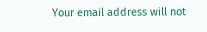Your email address will not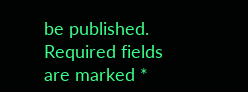be published. Required fields are marked *